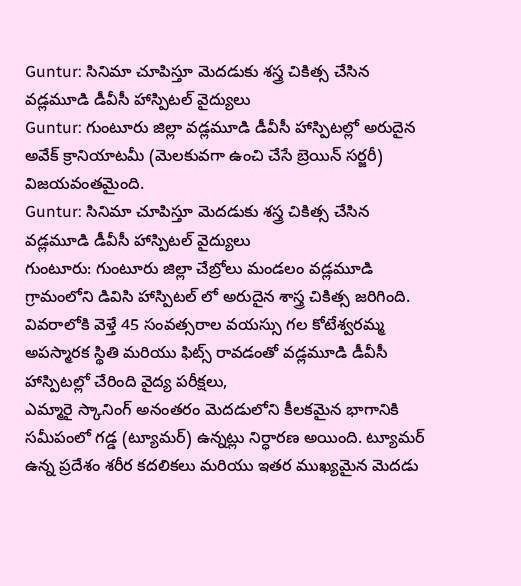Guntur: సినిమా చూపిస్తూ మెదడుకు శస్త్ర చికిత్స చేసిన వడ్లమూడి డీవీసీ హాస్పిటల్ వైద్యులు
Guntur: గుంటూరు జిల్లా వడ్లమూడి డీవీసీ హాస్పిటల్లో అరుదైన అవేక్ క్రానియాటమీ (మెలకువగా ఉంచి చేసే బ్రెయిన్ సర్జరీ) విజయవంతమైంది.
Guntur: సినిమా చూపిస్తూ మెదడుకు శస్త్ర చికిత్స చేసిన వడ్లమూడి డీవీసీ హాస్పిటల్ వైద్యులు
గుంటూరు: గుంటూరు జిల్లా చేబ్రోలు మండలం వడ్లమూడి గ్రామంలోని డివిసి హాస్పిటల్ లో అరుదైన శాస్త్ర చికిత్స జరిగింది. వివరాలోకి వెళ్తే 45 సంవత్సరాల వయస్సు గల కోటేశ్వరమ్మ అపస్మారక స్థితి మరియు ఫిట్స్ రావడంతో వడ్లమూడి డీవీసీ హాస్పిటల్లో చేరింది వైద్య పరీక్షలు,
ఎమ్మారై స్కానింగ్ అనంతరం మెదడులోని కీలకమైన భాగానికి సమీపంలో గడ్డ (ట్యూమర్) ఉన్నట్లు నిర్ధారణ అయింది. ట్యూమర్ ఉన్న ప్రదేశం శరీర కదలికలు మరియు ఇతర ముఖ్యమైన మెదడు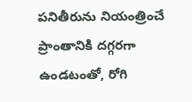పనితీరును నియంత్రించే ప్రాంతానికి దగ్గరగా ఉండటంతో, రోగి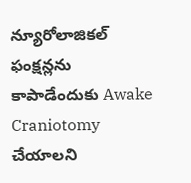న్యూరోలాజికల్ ఫంక్షన్లను కాపాడేందుకు Awake Craniotomy చేయాలని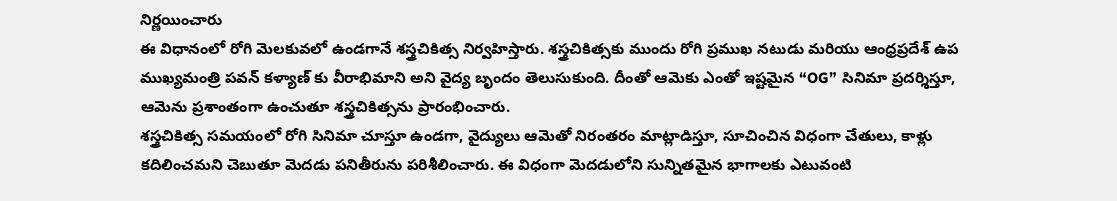నిర్ణయించారు
ఈ విధానంలో రోగి మెలకువలో ఉండగానే శస్త్రచికిత్స నిర్వహిస్తారు. శస్త్రచికిత్సకు ముందు రోగి ప్రముఖ నటుడు మరియు ఆంధ్రప్రదేశ్ ఉప ముఖ్యమంత్రి పవన్ కళ్యాణ్ కు వీరాభిమాని అని వైద్య బృందం తెలుసుకుంది. దీంతో ఆమెకు ఎంతో ఇష్టమైన “OG” సినిమా ప్రదర్శిస్తూ, ఆమెను ప్రశాంతంగా ఉంచుతూ శస్త్రచికిత్సను ప్రారంభించారు.
శస్త్రచికిత్స సమయంలో రోగి సినిమా చూస్తూ ఉండగా, వైద్యులు ఆమెతో నిరంతరం మాట్లాడిస్తూ, సూచించిన విధంగా చేతులు, కాళ్లు కదిలించమని చెబుతూ మెదడు పనితీరును పరిశీలించారు. ఈ విధంగా మెదడులోని సున్నితమైన భాగాలకు ఎటువంటి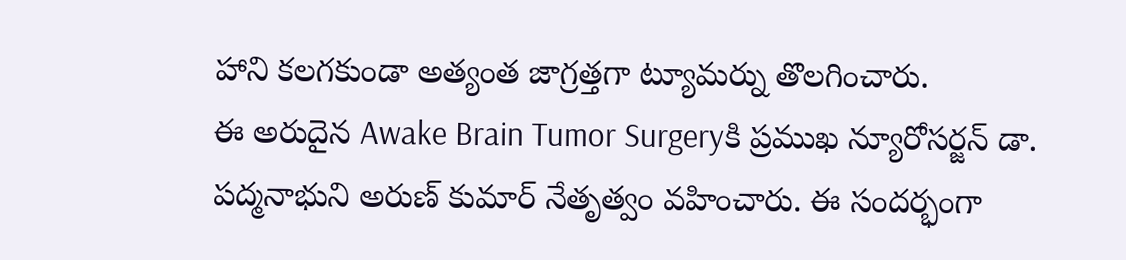హాని కలగకుండా అత్యంత జాగ్రత్తగా ట్యూమర్ను తొలగించారు.
ఈ అరుదైన Awake Brain Tumor Surgeryకి ప్రముఖ న్యూరోసర్జన్ డా. పద్మనాభుని అరుణ్ కుమార్ నేతృత్వం వహించారు. ఈ సందర్భంగా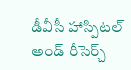డీవీసీ హాస్పిటల్ అండ్ రీసెర్చ్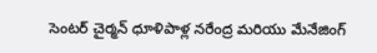సెంటర్ చైర్మన్ ధూళిపాళ్ల నరేంద్ర మరియు మేనేజింగ్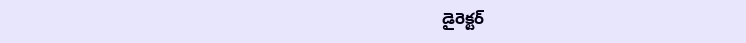డైరెక్టర్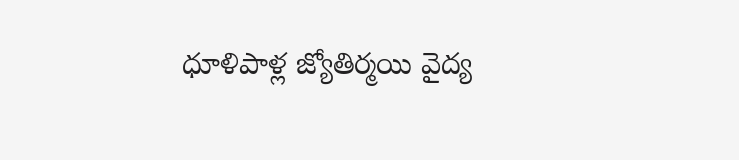ధూళిపాళ్ల జ్యోతిర్మయి వైద్య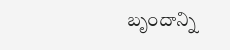బృందాన్ని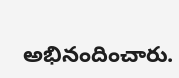అభినందించారు.